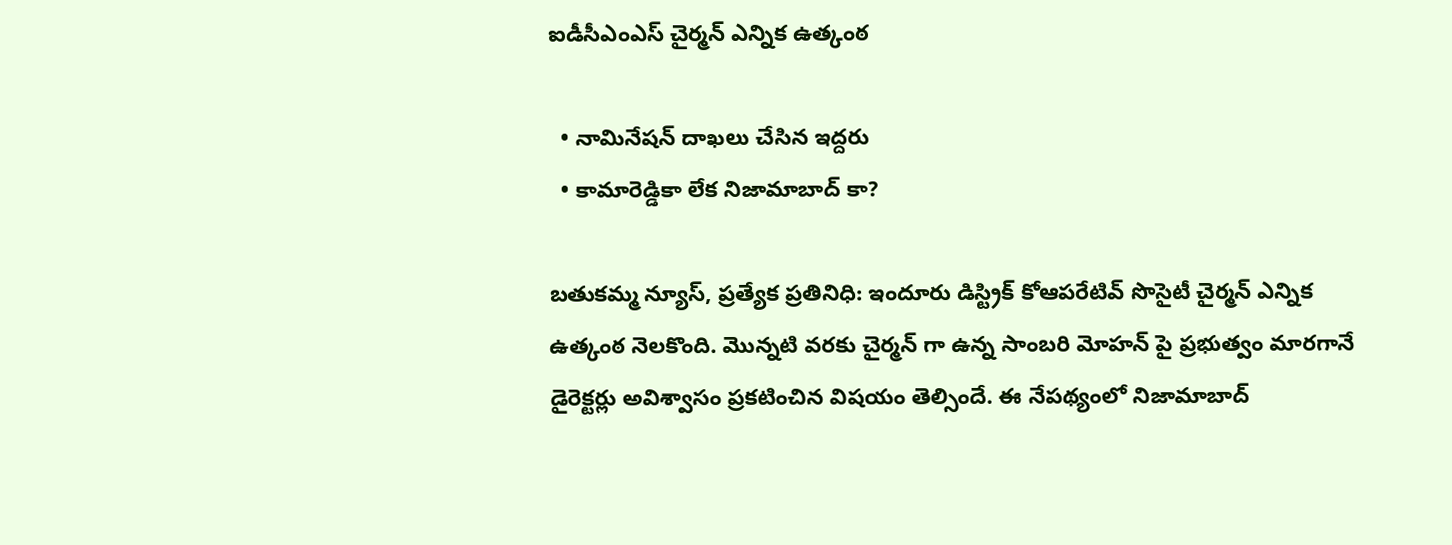ఐడీసీఎంఎస్ చైర్మన్ ఎన్నిక ఉత్కంఠ

  • నామినేషన్ దాఖలు చేసిన ఇద్దరు
  • కామారెడ్డికా లేక నిజామాబాద్ కా?

బతుకమ్మ న్యూస్, ప్రత్యేక ప్రతినిధి: ఇందూరు డిస్ట్రిక్ కోఆపరేటివ్ సొసైటీ చైర్మన్ ఎన్నిక ఉత్కంఠ నెలకొంది. మొన్నటి వరకు చైర్మన్ గా ఉన్న సాంబరి మోహన్ పై ప్రభుత్వం మారగానే డైరెక్టర్లు అవిశ్వాసం ప్రకటించిన విషయం తెల్సిందే. ఈ నేపథ్యంలో నిజామాబాద్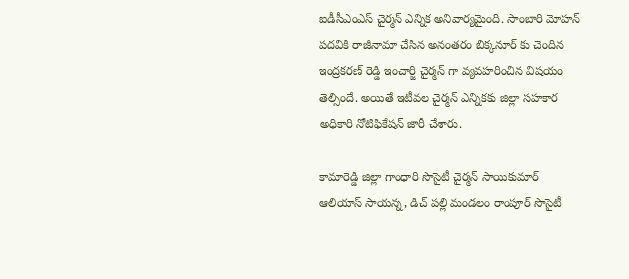ఐడీసీఎంఎస్ చైర్మన్ ఎన్నిక అనివార్యమైంది. సాంబారి మోహన్ పదవికి రాజీనామా చేసిన అనంతరం బిక్కనూర్ కు చెందిన ఇంద్రకరణ్ రెడ్డి ఇంచార్జి చైర్మన్ గా వ్యవహరించిన విషయం తెల్సిందే. అయితే ఇటీవల చైర్మన్ ఎన్నికకు జిల్లా సహకార అధికారి నోటిఫికేషన్ జారీ చేశారు.

కామారెడ్డి జిల్లా గాంధారి సొసైటీ చైర్మన్ సాయికుమార్ ఆలియాస్ సాయన్న, డిచ్ పల్లి మండలం రాంపూర్ సొసైటీ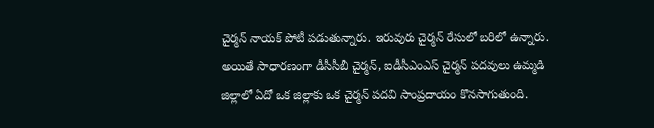చైర్మన్ నాయక్ పోటీ పడుతున్నారు. ఇరువురు చైర్మన్ రేసులో బరిలో ఉన్నారు. అయితే సాధారణంగా డీసీసీబీ చైర్మన్, ఐడీసీఎంఎస్ చైర్మన్ పదవులు ఉమ్మడి జిల్లాలో ఏదో ఒక జిల్లాకు ఒక చైర్మన్ పదవి సాంప్రదాయం కొనసాగుతుంది.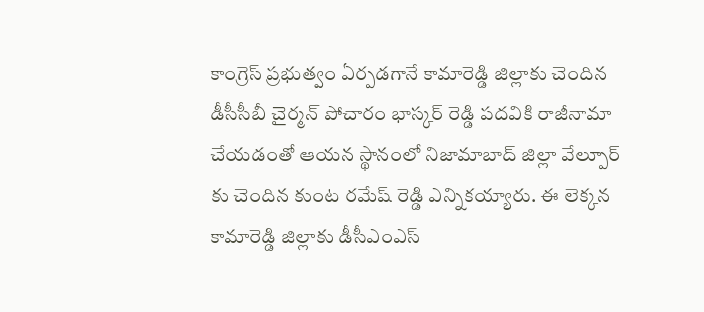కాంగ్రెస్ ప్రభుత్వం ఏర్పడగానే కామారెడ్డి జిల్లాకు చెందిన డీసీసీబీ చైర్మన్ పోచారం భాస్కర్ రెడ్డి పదవికి రాజీనామా చేయడంతో ఆయన స్థానంలో నిజామాబాద్ జిల్లా వేల్పూర్ కు చెందిన కుంట రమేష్ రెడ్డి ఎన్నికయ్యారు. ఈ లెక్కన కామారెడ్డి జిల్లాకు డీసీఎంఎస్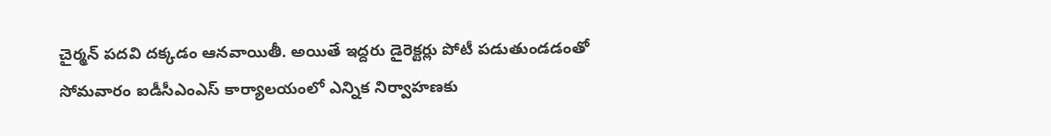చైర్మన్ పదవి దక్కడం ఆనవాయితీ. అయితే ఇద్దరు డైరెక్టర్లు పోటీ పడుతుండడంతో సోమవారం ఐడీసీఎంఎస్ కార్యాలయంలో ఎన్నిక నిర్వాహణకు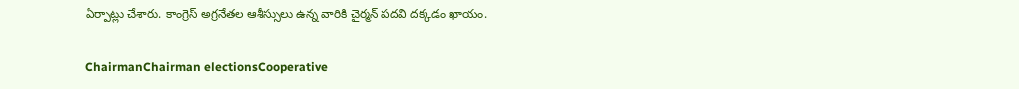ఏర్పాట్లు చేశారు. కాంగ్రెస్ అగ్రనేతల ఆశీస్సులు ఉన్న వారికి చైర్మన్ పదవి దక్కడం ఖాయం.

ChairmanChairman electionsCooperative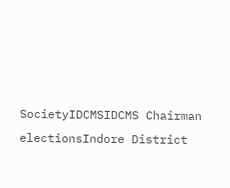SocietyIDCMSIDCMS Chairman electionsIndore District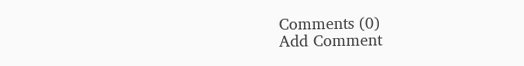Comments (0)
Add Comment